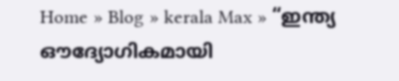Home » Blog » kerala Max » “ഇന്ത്യ ഔദ്യോഗികമായി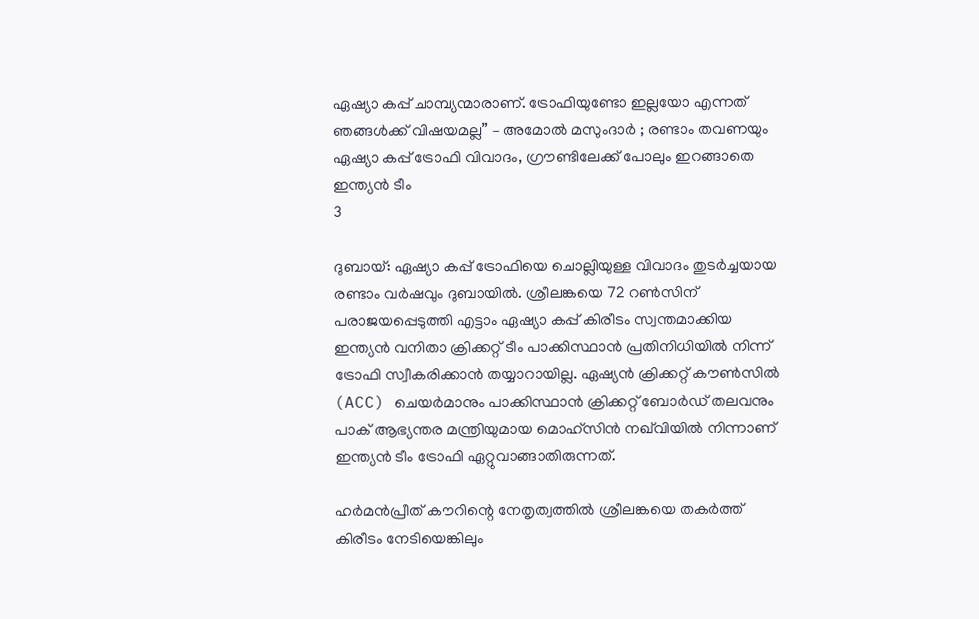ഏഷ്യാ കപ്പ് ചാമ്പ്യന്മാരാണ്. ട്രോഫിയുണ്ടോ ഇല്ലയോ എന്നത് ഞങ്ങൾക്ക് വിഷയമല്ല” – അമോൽ മസുംദാർ ; രണ്ടാം തവണയും ഏഷ്യാ കപ്പ് ട്രോഫി വിവാദം, ഗ്രൗണ്ടിലേക്ക് പോലും ഇറങ്ങാതെ ഇന്ത്യൻ ടീം
3

ദുബായ്: ഏഷ്യാ കപ്പ് ട്രോഫിയെ ചൊല്ലിയുള്ള വിവാദം തുടർച്ചയായ രണ്ടാം വർഷവും ദുബായിൽ. ശ്രീലങ്കയെ 72 റൺസിന് പരാജയപ്പെടുത്തി എട്ടാം ഏഷ്യാ കപ്പ് കിരീടം സ്വന്തമാക്കിയ ഇന്ത്യൻ വനിതാ ക്രിക്കറ്റ് ടീം പാക്കിസ്ഥാൻ പ്രതിനിധിയിൽ നിന്ന് ട്രോഫി സ്വീകരിക്കാൻ തയ്യാറായില്ല. ഏഷ്യൻ ക്രിക്കറ്റ് കൗൺസിൽ (ACC) ചെയർമാനും പാക്കിസ്ഥാൻ ക്രിക്കറ്റ് ബോർഡ് തലവനും പാക് ആഭ്യന്തര മന്ത്രിയുമായ മൊഹ്സിൻ നഖ്‌വിയിൽ നിന്നാണ് ഇന്ത്യൻ ടീം ട്രോഫി ഏറ്റുവാങ്ങാതിരുന്നത്.

ഹർമൻപ്രീത് കൗറിന്റെ നേതൃത്വത്തിൽ ശ്രീലങ്കയെ തകർത്ത് കിരീടം നേടിയെങ്കിലും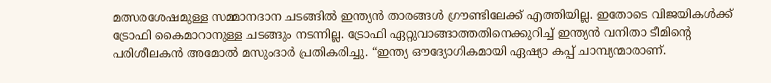മത്സരശേഷമുള്ള സമ്മാനദാന ചടങ്ങിൽ ഇന്ത്യൻ താരങ്ങൾ ഗ്രൗണ്ടിലേക്ക് എത്തിയില്ല. ഇതോടെ വിജയികൾക്ക് ട്രോഫി കൈമാറാനുള്ള ചടങ്ങും നടന്നില്ല. ട്രോഫി ഏറ്റുവാങ്ങാത്തതിനെക്കുറിച്ച് ഇന്ത്യൻ വനിതാ ടീമിന്റെ പരിശീലകൻ അമോൽ മസുംദാർ പ്രതികരിച്ചു. “ഇന്ത്യ ഔദ്യോഗികമായി ഏഷ്യാ കപ്പ് ചാമ്പ്യന്മാരാണ്.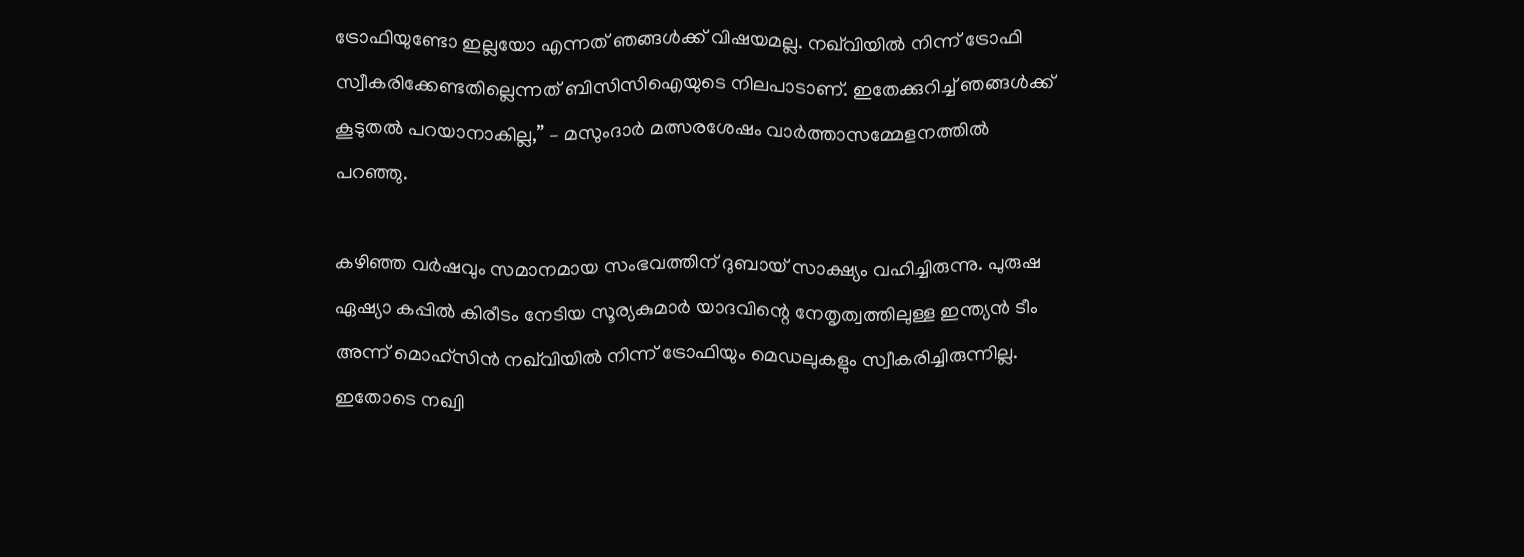ട്രോഫിയുണ്ടോ ഇല്ലയോ എന്നത് ഞങ്ങൾക്ക് വിഷയമല്ല. നഖ്‌വിയിൽ നിന്ന് ട്രോഫി സ്വീകരിക്കേണ്ടതില്ലെന്നത് ബിസിസിഐയുടെ നിലപാടാണ്. ഇതേക്കുറിച്ച് ഞങ്ങൾക്ക് കൂടുതൽ പറയാനാകില്ല,” – മസുംദാർ മത്സരശേഷം വാർത്താസമ്മേളനത്തിൽ പറഞ്ഞു.

കഴിഞ്ഞ വർഷവും സമാനമായ സംഭവത്തിന് ദുബായ് സാക്ഷ്യം വഹിച്ചിരുന്നു. പുരുഷ ഏഷ്യാ കപ്പിൽ കിരീടം നേടിയ സൂര്യകുമാർ യാദവിന്റെ നേതൃത്വത്തിലുള്ള ഇന്ത്യൻ ടീം അന്ന് മൊഹ്സിൻ നഖ്‌വിയിൽ നിന്ന് ട്രോഫിയും മെഡലുകളും സ്വീകരിച്ചിരുന്നില്ല. ഇതോടെ നഖ്വി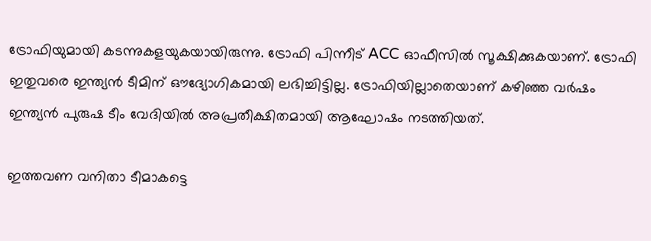ട്രോഫിയുമായി കടന്നുകളയുകയായിരുന്നു. ട്രോഫി പിന്നീട് ACC ഓഫീസിൽ സൂക്ഷിക്കുകയാണ്. ട്രോഫി ഇതുവരെ ഇന്ത്യൻ ടീമിന് ഔദ്യോഗികമായി ലഭിച്ചിട്ടില്ല. ട്രോഫിയില്ലാതെയാണ് കഴിഞ്ഞ വർഷം ഇന്ത്യൻ പുരുഷ ടീം വേദിയിൽ അപ്രതീക്ഷിതമായി ആഘോഷം നടത്തിയത്.

ഇത്തവണ വനിതാ ടീമാകട്ടെ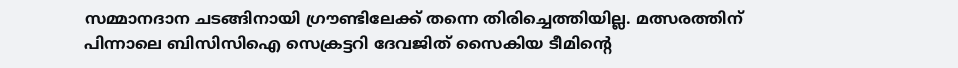സമ്മാനദാന ചടങ്ങിനായി ഗ്രൗണ്ടിലേക്ക് തന്നെ തിരിച്ചെത്തിയില്ല. മത്സരത്തിന് പിന്നാലെ ബിസിസിഐ സെക്രട്ടറി ദേവജിത് സൈകിയ ടീമിന്റെ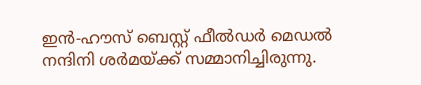ഇൻ-ഹൗസ് ബെസ്റ്റ് ഫീൽഡർ മെഡൽ നന്ദിനി ശർമയ്ക്ക് സമ്മാനിച്ചിരുന്നു.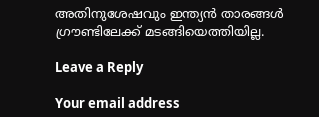അതിനുശേഷവും ഇന്ത്യൻ താരങ്ങൾ ഗ്രൗണ്ടിലേക്ക് മടങ്ങിയെത്തിയില്ല.

Leave a Reply

Your email address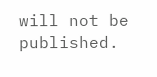will not be published.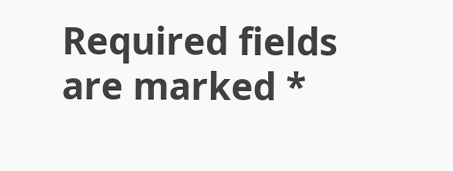Required fields are marked *